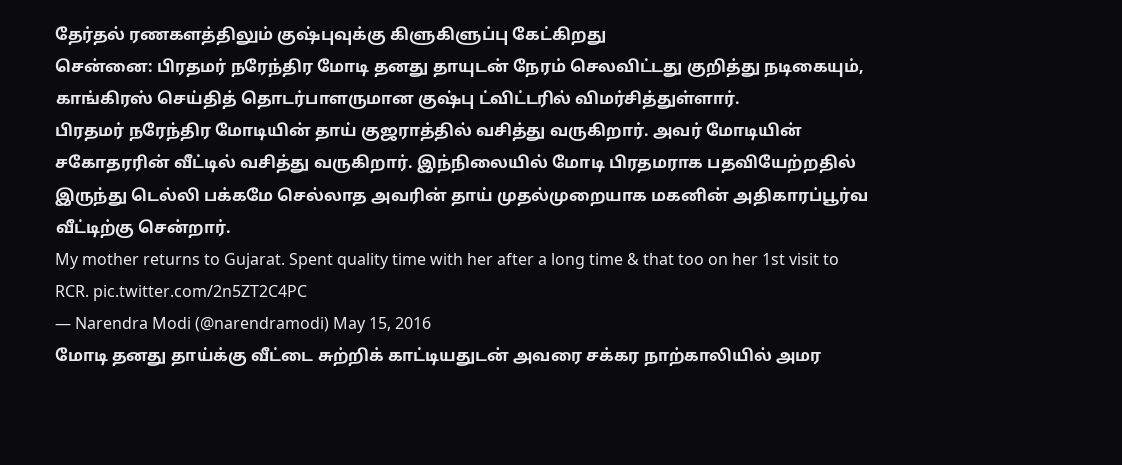தேர்தல் ரணகளத்திலும் குஷ்புவுக்கு கிளுகிளுப்பு கேட்கிறது
சென்னை: பிரதமர் நரேந்திர மோடி தனது தாயுடன் நேரம் செலவிட்டது குறித்து நடிகையும், காங்கிரஸ் செய்தித் தொடர்பாளருமான குஷ்பு ட்விட்டரில் விமர்சித்துள்ளார்.
பிரதமர் நரேந்திர மோடியின் தாய் குஜராத்தில் வசித்து வருகிறார். அவர் மோடியின் சகோதரரின் வீட்டில் வசித்து வருகிறார். இந்நிலையில் மோடி பிரதமராக பதவியேற்றதில் இருந்து டெல்லி பக்கமே செல்லாத அவரின் தாய் முதல்முறையாக மகனின் அதிகாரப்பூர்வ வீட்டிற்கு சென்றார்.
My mother returns to Gujarat. Spent quality time with her after a long time & that too on her 1st visit to RCR. pic.twitter.com/2n5ZT2C4PC
— Narendra Modi (@narendramodi) May 15, 2016
மோடி தனது தாய்க்கு வீட்டை சுற்றிக் காட்டியதுடன் அவரை சக்கர நாற்காலியில் அமர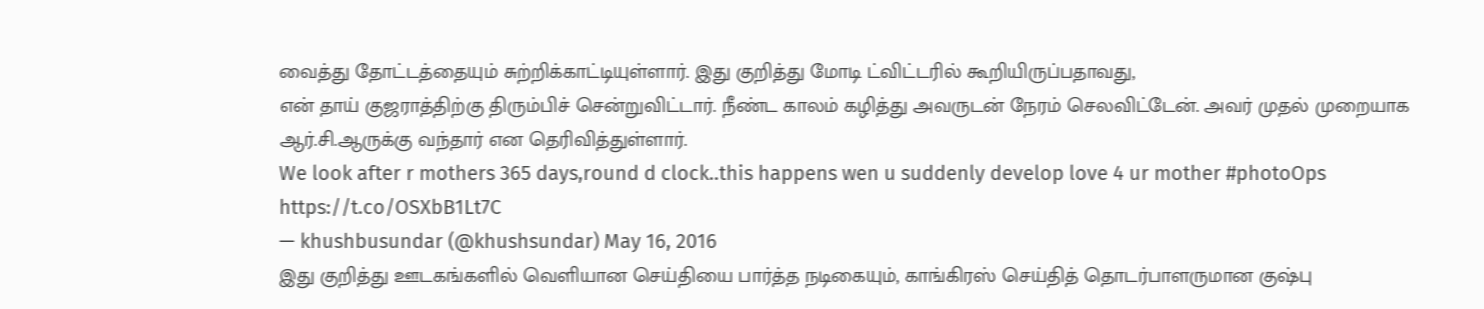வைத்து தோட்டத்தையும் சுற்றிக்காட்டியுள்ளார். இது குறித்து மோடி ட்விட்டரில் கூறியிருப்பதாவது,
என் தாய் குஜராத்திற்கு திரும்பிச் சென்றுவிட்டார். நீண்ட காலம் கழித்து அவருடன் நேரம் செலவிட்டேன். அவர் முதல் முறையாக ஆர்.சி.ஆருக்கு வந்தார் என தெரிவித்துள்ளார்.
We look after r mothers 365 days,round d clock..this happens wen u suddenly develop love 4 ur mother #photoOps https://t.co/OSXbB1Lt7C
— khushbusundar (@khushsundar) May 16, 2016
இது குறித்து ஊடகங்களில் வெளியான செய்தியை பார்த்த நடிகையும், காங்கிரஸ் செய்தித் தொடர்பாளருமான குஷ்பு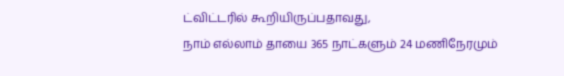ட்விட்டரில் கூறியிருப்பதாவது,
நாம் எல்லாம் தாயை 365 நாட்களும் 24 மணிநேரமும்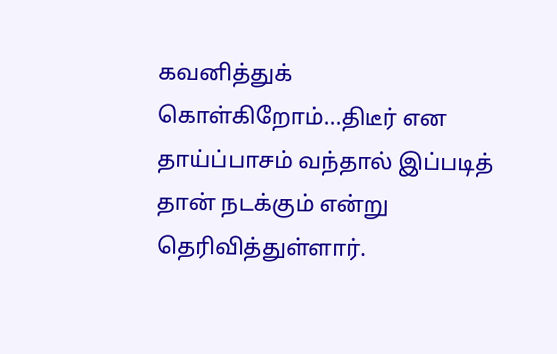கவனித்துக் கொள்கிறோம்...திடீர் என தாய்ப்பாசம் வந்தால் இப்படித் தான் நடக்கும் என்று தெரிவித்துள்ளார்.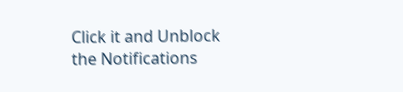Click it and Unblock the Notifications